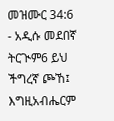መዝሙር 34:6 - አዲሱ መደበኛ ትርጒም6 ይህ ችግረኛ ጮኸ፤ እግዚአብሔርም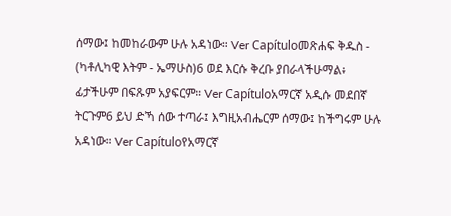ሰማው፤ ከመከራውም ሁሉ አዳነው። Ver Capítuloመጽሐፍ ቅዱስ - (ካቶሊካዊ እትም - ኤማሁስ)6 ወደ እርሱ ቅረቡ ያበራላችሁማል፥ ፊታችሁም በፍጹም አያፍርም። Ver Capítuloአማርኛ አዲሱ መደበኛ ትርጉም6 ይህ ድኻ ሰው ተጣራ፤ እግዚአብሔርም ሰማው፤ ከችግሩም ሁሉ አዳነው። Ver Capítuloየአማርኛ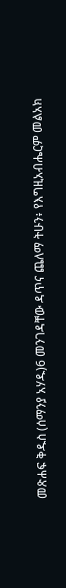መጽሐፍ ቅዱስ (ሰማንያ አሃዱ)6 መንገዳቸው ዳጥና ጨለማ ትሁን፥ የእግዚአብሔርም መልአክ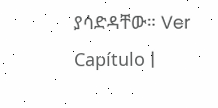ያሳድዳቸው። Ver Capítulo |